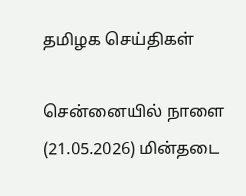தமிழக செய்திகள்

சென்னையில் நாளை (21.05.2026) மின்தடை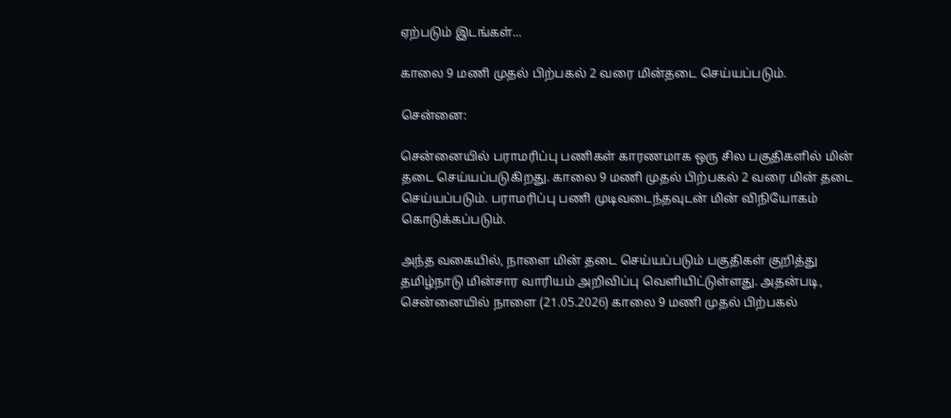ஏற்படும் இடங்கள்...

காலை 9 மணி முதல் பிற்பகல் 2 வரை மின்தடை செய்யப்படும்.

சென்னை:

சென்னையில் பராமரிப்பு பணிகள் காரணமாக ஒரு சில பகுதிகளில் மின் தடை செய்யப்படுகிறது. காலை 9 மணி முதல் பிற்பகல் 2 வரை மின் தடை செய்யப்படும். பராமரிப்பு பணி முடிவடைந்தவுடன் மின் விநியோகம் கொடுக்கப்படும்.

அந்த வகையில், நாளை மின் தடை செய்யப்படும் பகுதிகள் குறித்து தமிழ்நாடு மின்சார வாரியம் அறிவிப்பு வெளியிட்டுள்ளது. அதன்படி, சென்னையில் நாளை (21.05.2026) காலை 9 மணி முதல் பிற்பகல்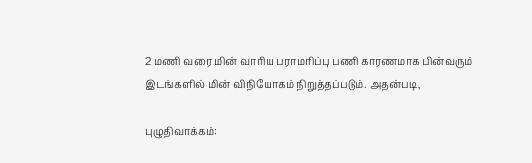2 மணி வரை மின் வாரிய பராமரிப்பு பணி காரணமாக பின்வரும் இடங்களில் மின் விநியோகம் நிறுத்தப்படும். அதன்படி,

புழுதிவாக்கம்: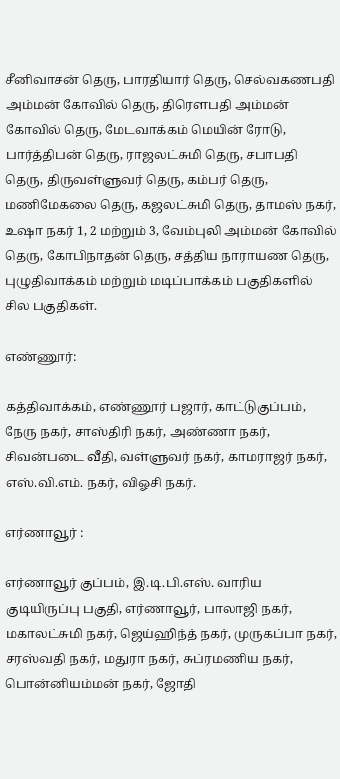சீனிவாசன் தெரு, பாரதியார் தெரு, செல்வகணபதி அம்மன் கோவில் தெரு, திரௌபதி அம்மன் கோவில் தெரு, மேடவாக்கம் மெயின் ரோடு, பார்த்திபன் தெரு, ராஜலட்சுமி தெரு, சபாபதி தெரு, திருவள்ளுவர் தெரு, கம்பர் தெரு, மணிமேகலை தெரு, கஜலட்சுமி தெரு, தாமஸ் நகர், உஷா நகர் 1, 2 மற்றும் 3, வேம்புலி அம்மன் கோவில் தெரு, கோபிநாதன் தெரு, சத்திய நாராயண தெரு, புழுதிவாக்கம் மற்றும் மடிப்பாக்கம் பகுதிகளில் சில பகுதிகள்.

எண்ணூர்:

கத்திவாக்கம், எண்ணூர் பஜார், காட்டுகுப்பம், நேரு நகர், சாஸ்திரி நகர், அண்ணா நகர், சிவன்படை வீதி, வள்ளுவர் நகர், காமராஜர் நகர், எஸ்.வி.எம். நகர், விஓசி நகர்.

எர்ணாவூர் :

எர்ணாவூர் குப்பம், இ.டி.பி.எஸ். வாரிய குடியிருப்பு பகுதி, எர்ணாவூர், பாலாஜி நகர், மகாலட்சுமி நகர், ஜெய்ஹிந்த் நகர், முருகப்பா நகர், சரஸ்வதி நகர், மதுரா நகர், சுப்ரமணிய நகர், பொன்னியம்மன் நகர், ஜோதி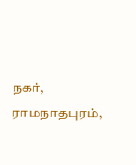நகர், ராமநாதபுரம்,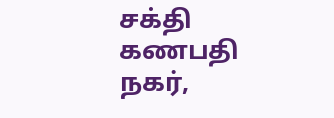சக்தி கணபதி நகர்,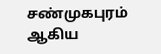சண்முகபுரம் ஆகிய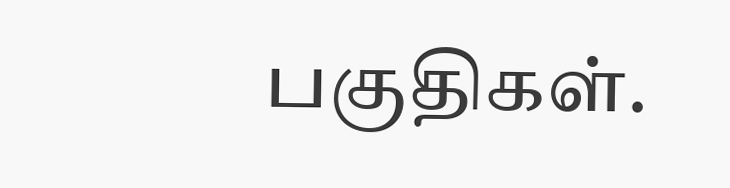பகுதிகள்.